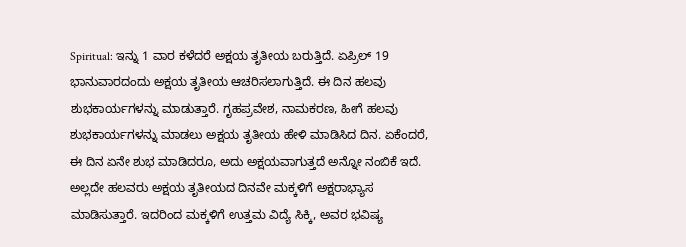Spiritual: ಇನ್ನು 1 ವಾರ ಕಳೆದರೆ ಅಕ್ಷಯ ತೃತೀಯ ಬರುತ್ತಿದೆ. ಏಪ್ರಿಲ್ 19 ಭಾನುವಾರದಂದು ಅಕ್ಷಯ ತೃತೀಯ ಆಚರಿಸಲಾಗುತ್ತಿದೆ. ಈ ದಿನ ಹಲವು ಶುಭಕಾರ್ಯಗಳನ್ನು ಮಾಡುತ್ತಾರೆ. ಗೃಹಪ್ರವೇಶ, ನಾಮಕರಣ, ಹೀಗೆ ಹಲವು ಶುಭಕಾರ್ಯಗಳನ್ನು ಮಾಡಲು ಅಕ್ಷಯ ತೃತೀಯ ಹೇಳಿ ಮಾಡಿಸಿದ ದಿನ. ಏಕೆಂದರೆ, ಈ ದಿನ ಏನೇ ಶುಭ ಮಾಡಿದರೂ, ಅದು ಅಕ್ಷಯವಾಗುತ್ತದೆ ಅನ್ನೋ ನಂಬಿಕೆ ಇದೆ.
ಅಲ್ಲದೇ ಹಲವರು ಅಕ್ಷಯ ತೃತೀಯದ ದಿನವೇ ಮಕ್ಕಳಿಗೆ ಅಕ್ಷರಾಭ್ಯಾಸ ಮಾಡಿಸುತ್ತಾರೆ. ಇದರಿಂದ ಮಕ್ಕಳಿಗೆ ಉತ್ತಮ ವಿದ್ಯೆ ಸಿಕ್ಕಿ, ಅವರ ಭವಿಷ್ಯ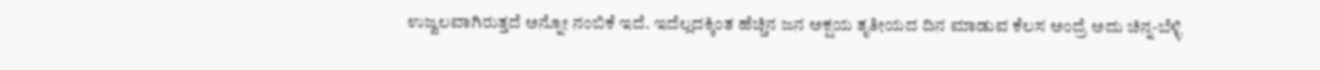ಉಜ್ವಲವಾಗಿರುತ್ತದೆ ಅನ್ನೋ ನಂಬಿಕೆ ಇದೆ. ಇದೆಲ್ಲದಕ್ಕಿಂತ ಹೆಚ್ಚಿನ ಜನ ಅಕ್ಷಯ ತೃತೀಯದ ದಿನ ಮಾಡುವ ಕೆಲಸ ಅಂದ್ರೆ ಅದು ಚಿನ್ನ-ಬೆಳ್ಳಿ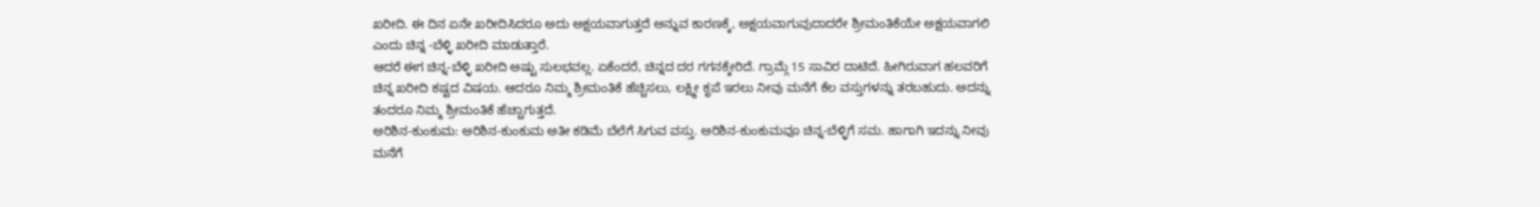ಖರೀದಿ. ಈ ದಿನ ಏನೇ ಖರೀದಿಸಿದರೂ ಅದು ಅಕ್ಷಯವಾಗುತ್ತದೆ ಅನ್ನುವ ಕಾರಣಕ್ಕೆ, ಅಕ್ಷಯವಾಗುವುದಾದರೇ ಶ್ರೀಮಂತಿಕೆಯೇ ಅಕ್ಷಯವಾಗಲಿ ಎಂದು ಚಿನ್ನ -ಬೆಳ್ಳಿ ಖರೀದಿ ಮಾಡುತ್ತಾರೆ.
ಆದರೆ ಈಗ ಚಿನ್ನ-ಬೆಳ್ಳಿ ಖರೀದಿ ಅಷ್ಟು ಸುಲಭವಲ್ಲ. ಏಕೆಂದರೆ, ಚಿನ್ನದ ದರ ಗಗನಕ್ಕೇರಿದೆ. ಗ್ರಾಮ್ಗೆ 15 ಸಾವಿರ ದಾಟಿದೆ. ಹೀಗಿರುವಾಗ ಹಲವರಿಗೆ ಚಿನ್ನ ಖರೀದಿ ಕಷ್ಟದ ವಿಷಯ. ಆದರೂ ನಿಮ್ಮ ಶ್ರೀಮಂತಿಕೆ ಹೆಚ್ಚಿಸಲು, ಲಕ್ಷ್ಮೀ ಕೃಪೆ ಇರಲು ನೀವು ಮನೆಗೆ ಕೆಲ ವಸ್ತುಗಳನ್ನು ತರಬಹುದು. ಅದನ್ನು ತಂದರೂ ನಿಮ್ಮ ಶ್ರೀಮಂತಿಕೆ ಹೆಚ್ಚಾಗುತ್ತದೆ.
ಅರಿಶಿನ-ಕುಂಕುಮ: ಅರಿಶಿನ-ಕುಂಕುಮ ಅತೀ ಕಡಿಮೆ ಬೆಲೆಗೆ ಸಿಗುವ ವಸ್ತು. ಅರಿಶಿನ-ಕುಂಕುಮವೂ ಚಿನ್ನ-ಬೆಳ್ಳಿಗೆ ಸಮ. ಹಾಗಾಗಿ ಇದನ್ನು ನೀವು ಮನೆಗೆ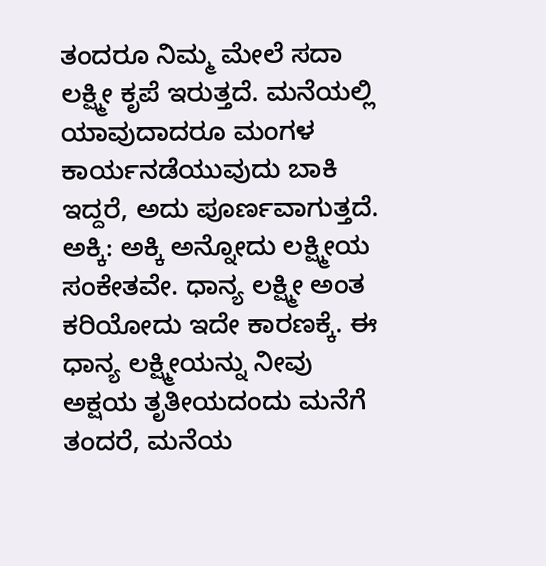ತಂದರೂ ನಿಮ್ಮ ಮೇಲೆ ಸದಾ ಲಕ್ಷ್ಮೀ ಕೃಪೆ ಇರುತ್ತದೆ. ಮನೆಯಲ್ಲಿ ಯಾವುದಾದರೂ ಮಂಗಳ ಕಾರ್ಯನಡೆಯುವುದು ಬಾಕಿ ಇದ್ದರೆ, ಅದು ಪೂರ್ಣವಾಗುತ್ತದೆ.
ಅಕ್ಕಿ: ಅಕ್ಕಿ ಅನ್ನೋದು ಲಕ್ಷ್ಮೀಯ ಸಂಕೇತವೇ. ಧಾನ್ಯ ಲಕ್ಷ್ಮೀ ಅಂತ ಕರಿಯೋದು ಇದೇ ಕಾರಣಕ್ಕೆ. ಈ ಧಾನ್ಯ ಲಕ್ಷ್ಮೀಯನ್ನು ನೀವು ಅಕ್ಷಯ ತೃತೀಯದಂದು ಮನೆಗೆ ತಂದರೆ, ಮನೆಯ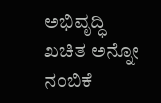ಅಭಿವೃದ್ಧಿ ಖಚಿತ ಅನ್ನೋ ನಂಬಿಕೆ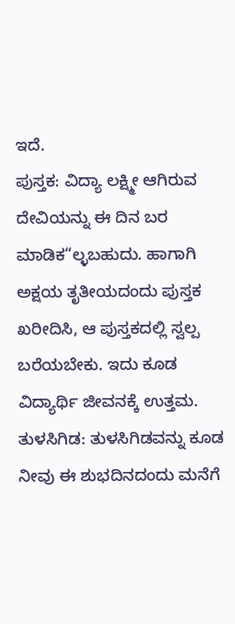ಇದೆ.
ಪುಸ್ತಕ: ವಿದ್ಯಾ ಲಕ್ಷ್ಮೀ ಆಗಿರುವ ದೇವಿಯನ್ನು ಈ ದಿನ ಬರ ಮಾಡಿಕ“ಲ್ಳಬಹುದು. ಹಾಗಾಗಿ ಅಕ್ಷಯ ತೃತೀಯದಂದು ಪುಸ್ತಕ ಖರೀದಿಸಿ, ಆ ಪುಸ್ತಕದಲ್ಲಿ ಸ್ವಲ್ಪ ಬರೆಯಬೇಕು. ಇದು ಕೂಡ ವಿದ್ಯಾರ್ಥಿ ಜೀವನಕ್ಕೆ ಉತ್ತಮ.
ತುಳಸಿಗಿಡ: ತುಳಸಿಗಿಡವನ್ನು ಕೂಡ ನೀವು ಈ ಶುಭದಿನದಂದು ಮನೆಗೆ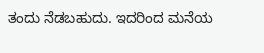ತಂದು ನೆಡಬಹುದು. ಇದರಿಂದ ಮನೆಯ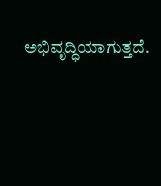ಅಭಿವೃದ್ಧಿಯಾಗುತ್ತದೆ.